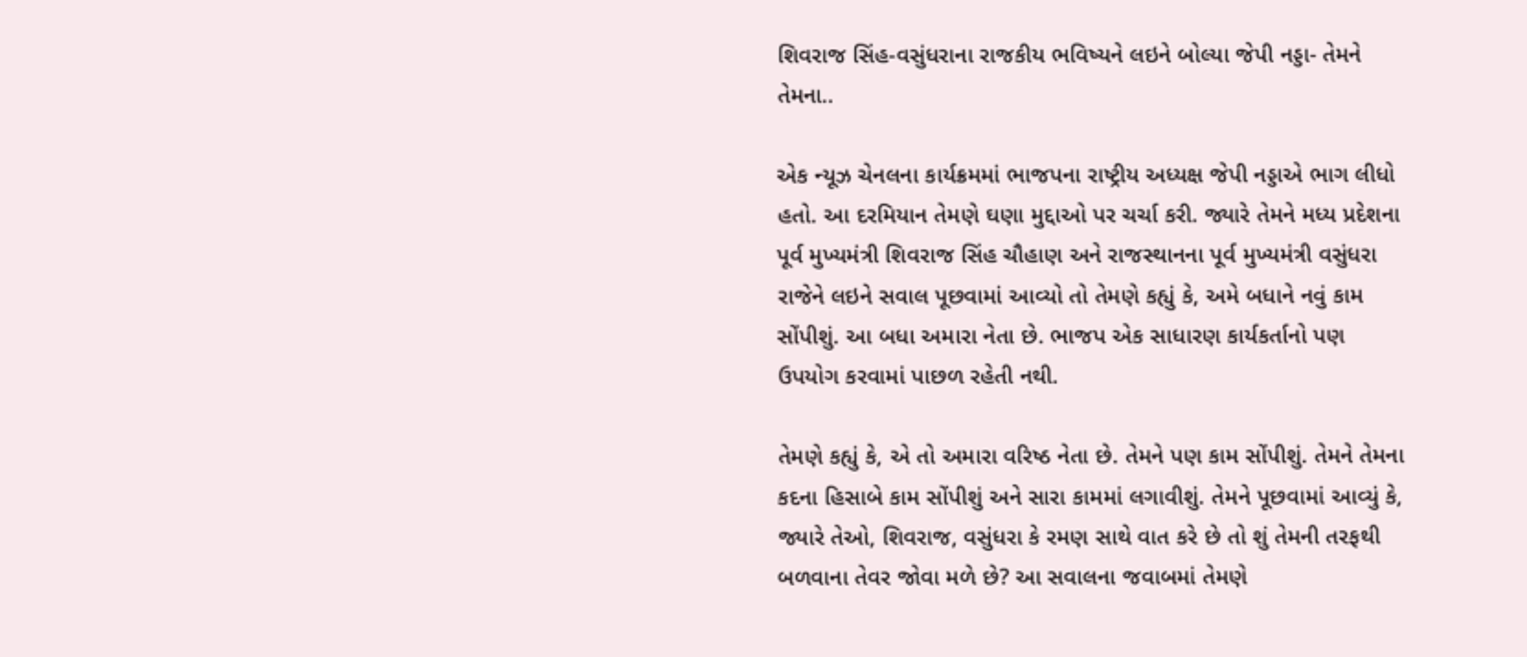શિવરાજ સિંહ-વસુંધરાના રાજકીય ભવિષ્યને લઇને બોલ્યા જેપી નડ્ડા- તેમને તેમના..

એક ન્યૂઝ ચેનલના કાર્યક્રમમાં ભાજપના રાષ્ટ્રીય અધ્યક્ષ જેપી નડ્ડાએ ભાગ લીધો હતો. આ દરમિયાન તેમણે ઘણા મુદ્દાઓ પર ચર્ચા કરી. જ્યારે તેમને મધ્ય પ્રદેશના પૂર્વ મુખ્યમંત્રી શિવરાજ સિંહ ચૌહાણ અને રાજસ્થાનના પૂર્વ મુખ્યમંત્રી વસુંધરા રાજેને લઇને સવાલ પૂછવામાં આવ્યો તો તેમણે કહ્યું કે, અમે બધાને નવું કામ સોંપીશું. આ બધા અમારા નેતા છે. ભાજપ એક સાધારણ કાર્યકર્તાનો પણ ઉપયોગ કરવામાં પાછળ રહેતી નથી.

તેમણે કહ્યું કે, એ તો અમારા વરિષ્ઠ નેતા છે. તેમને પણ કામ સોંપીશું. તેમને તેમના કદના હિસાબે કામ સોંપીશું અને સારા કામમાં લગાવીશું. તેમને પૂછવામાં આવ્યું કે, જ્યારે તેઓ, શિવરાજ, વસુંધરા કે રમણ સાથે વાત કરે છે તો શું તેમની તરફથી બળવાના તેવર જોવા મળે છે? આ સવાલના જવાબમાં તેમણે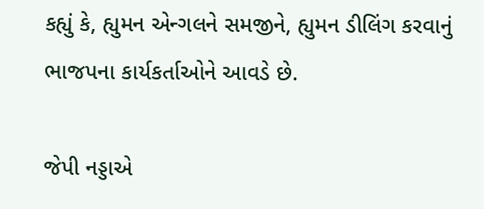કહ્યું કે, હ્યુમન એન્ગલને સમજીને, હ્યુમન ડીલિંગ કરવાનું ભાજપના કાર્યકર્તાઓને આવડે છે.

જેપી નડ્ડાએ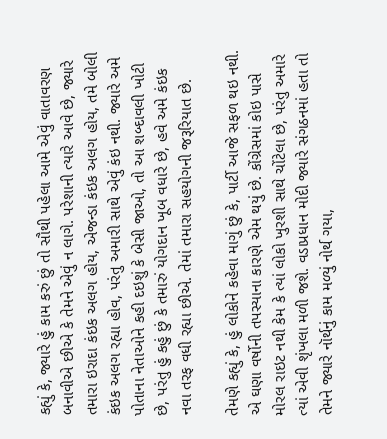કહ્યું કે, જ્યારે હું કામ કરું છું તો સૌથી પહેલા આમે એવું વાતાવરણ બનાવીએ છીએ કે તેમને એવું ન લાગે. પરેશાની ત્યારે આવે છે, જ્યારે તમારા ઇરાદા કંઇક અલગ હોય, એજન્ડા કંઇક અલગ હોય, તમે બોલી કંઇક અલગ રહ્યા હોવ, પરંતુ અમારી સાથે એવું કંઇ નથી. જ્યારે અમે પોતાના નેતાઓને કહી દઇશું કે બેસી જાઓ, તો આ શબ્દાવલી ખોટી છે, પરંતુ હું કહું છું કે તમારું યોગદાન ખૂબ વધારે છે, હવે અમે કંઇક નવા તરફ વધી રહ્યા છીએ. તેમાં તમારા સહયોગની જરૂરિયાત છે.

તેમણે કહ્યું કે, હું લોકોને કહેવા માગું છું કે, પાર્ટી આજે સફળ થઇ નથી. એ ઘણા વર્ષોની તપસ્યાના કારણે એમ થયું છે. કોંગ્રેસમાં કોઇ પાસે મોરલ રાઇટ નથી કેમ કે ત્યાં લોકો ખુરશી સાથે ચોંટેલા છે, પરંતુ અમારે ત્યાં એવી શૃંખલા મળી જશે. વડાપ્રધાન મોદી જ્યારે સંગઠનમાં હતા તો તેમને જ્યારે નૉર્થનું કામ મળ્યું નોર્થ ગયા,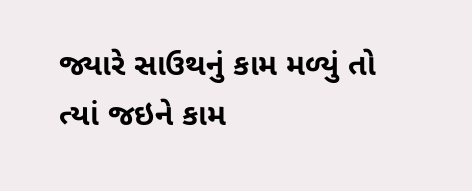જ્યારે સાઉથનું કામ મળ્યું તો ત્યાં જઇને કામ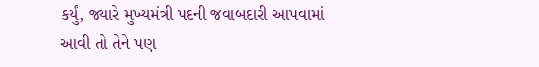કર્યું, જ્યારે મુખ્યમંત્રી પદની જવાબદારી આપવામાં આવી તો તેને પણ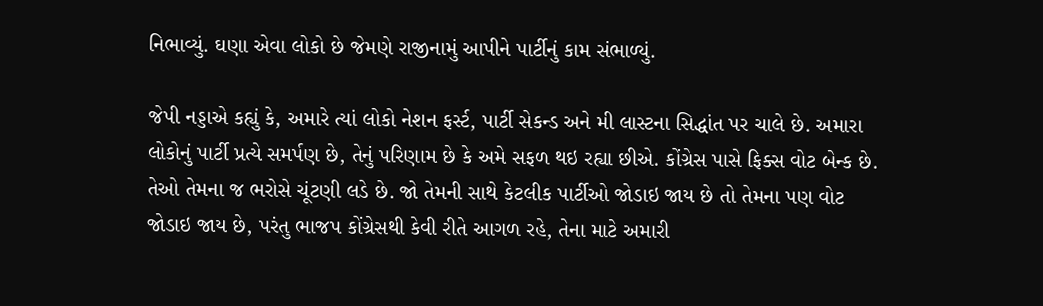નિભાવ્યું. ઘણા એવા લોકો છે જેમણે રાજીનામું આપીને પાર્ટીનું કામ સંભાળ્યું.

જેપી નડ્ડાએ કહ્યું કે, અમારે ત્યાં લોકો નેશન ફર્સ્ટ, પાર્ટી સેકન્ડ અને મી લાસ્ટના સિદ્ધાંત પર ચાલે છે. અમારા લોકોનું પાર્ટી પ્રત્યે સમર્પણ છે, તેનું પરિણામ છે કે અમે સફળ થઇ રહ્યા છીએ. કોંગ્રેસ પાસે ફિક્સ વોટ બેન્ક છે. તેઓ તેમના જ ભરોસે ચૂંટણી લડે છે. જો તેમની સાથે કેટલીક પાર્ટીઓ જોડાઇ જાય છે તો તેમના પણ વોટ જોડાઇ જાય છે, પરંતુ ભાજપ કોંગ્રેસથી કેવી રીતે આગળ રહે, તેના માટે અમારી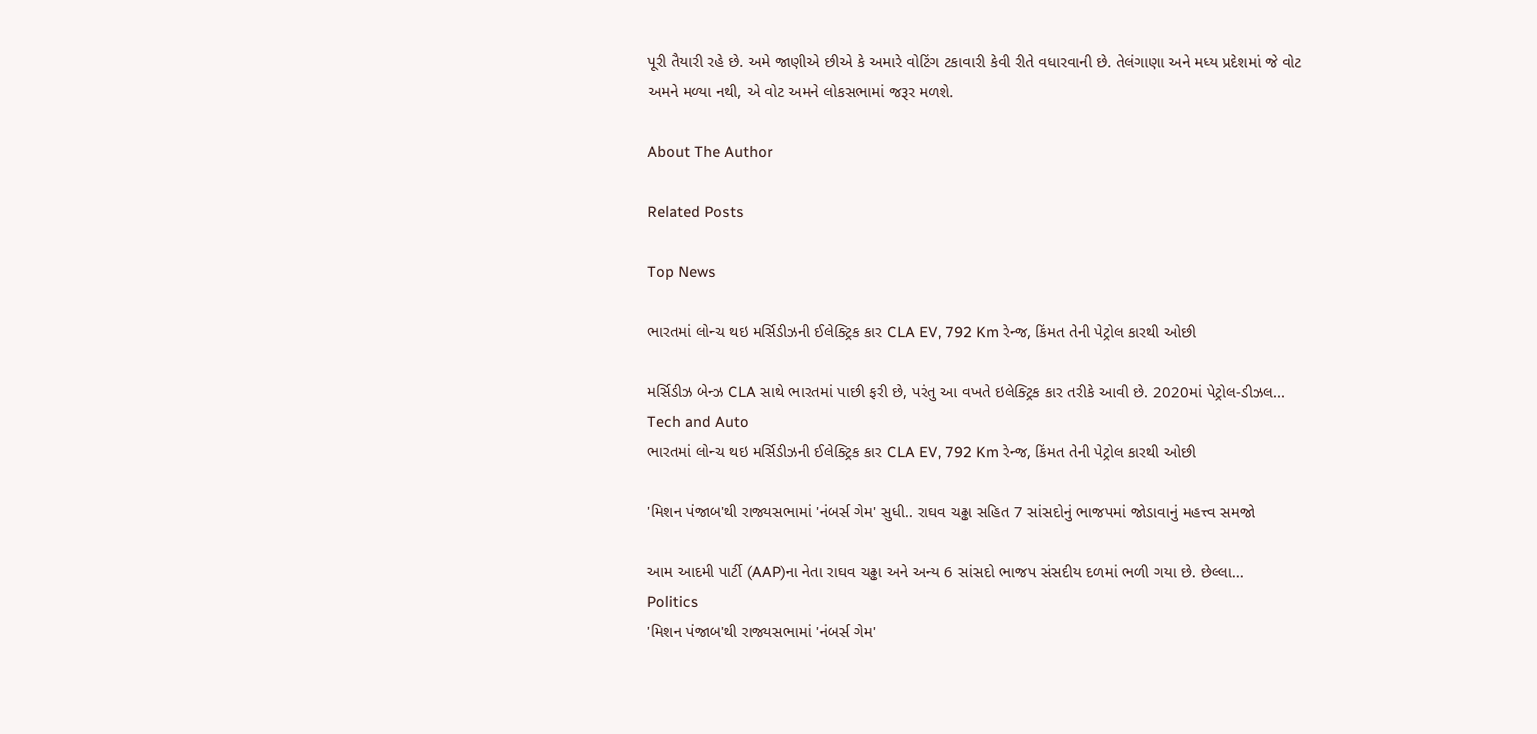પૂરી તૈયારી રહે છે. અમે જાણીએ છીએ કે અમારે વોટિંગ ટકાવારી કેવી રીતે વધારવાની છે. તેલંગાણા અને મધ્ય પ્રદેશમાં જે વોટ અમને મળ્યા નથી, એ વોટ અમને લોકસભામાં જરૂર મળશે.

About The Author

Related Posts

Top News

ભારતમાં લોન્ચ થઇ મર્સિડીઝની ઈલેક્ટ્રિક કાર CLA EV, 792 Km રેન્જ, કિંમત તેની પેટ્રોલ કારથી ઓછી

મર્સિડીઝ બેન્ઝ CLA સાથે ભારતમાં પાછી ફરી છે, પરંતુ આ વખતે ઇલેક્ટ્રિક કાર તરીકે આવી છે. 2020માં પેટ્રોલ-ડીઝલ...
Tech and Auto
ભારતમાં લોન્ચ થઇ મર્સિડીઝની ઈલેક્ટ્રિક કાર CLA EV, 792 Km રેન્જ, કિંમત તેની પેટ્રોલ કારથી ઓછી

'મિશન પંજાબ'થી રાજ્યસભામાં 'નંબર્સ ગેમ' સુધી.. રાઘવ ચઢ્ઢા સહિત 7 સાંસદોનું ભાજપમાં જોડાવાનું મહત્ત્વ સમજો

આમ આદમી પાર્ટી (AAP)ના નેતા રાઘવ ચઢ્ઢા અને અન્ય 6 સાંસદો ભાજપ સંસદીય દળમાં ભળી ગયા છે. છેલ્લા...
Politics
'મિશન પંજાબ'થી રાજ્યસભામાં 'નંબર્સ ગેમ'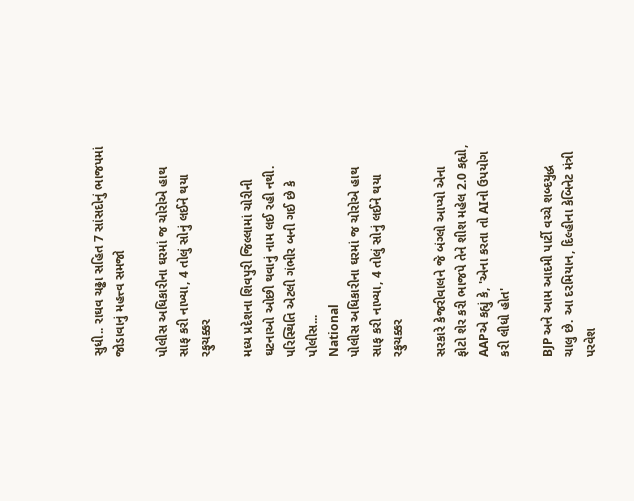સુધી.. રાઘવ ચઢ્ઢા સહિત 7 સાંસદોનું ભાજપમાં જોડાવાનું મહત્ત્વ સમજો

પોલીસ અધિકારીના ઘરમાં જ ચોરોએ હાથ સાફ કરી નાખ્યા, 4 તોલું સોનું લઈને થયા રફુચક્કર

મધ્ય પ્રદેશના શિવપુરી જિલ્લામાં ચોરીની ઘટનાઓ ઓછી થવાનું નામ લઈ રહી નથી. પરિસ્થિતિ એટલી ગંભીર બની ગઈ છે કે પોલીસ...
National
પોલીસ અધિકારીના ઘરમાં જ ચોરોએ હાથ સાફ કરી નાખ્યા, 4 તોલું સોનું લઈને થયા રફુચક્કર

સરકારે કેજરીવાલને જે બંગ્લો આપ્યો એના ફોટો શેર કરી ભાજપે તેને શીશ મહેલ 2.0 કહ્યો, AAPએ કહ્યું કે, 'એના કરતા તો AIનો ઉપયોગ કરી લીધો હોત'

BJP અને આમ આદમી પાર્ટી વચ્ચે શબ્દયુદ્ધ ચાલુ છે. આ દરમિયાન, દિલ્હીના કેબિનેટ મંત્રી પરવેશ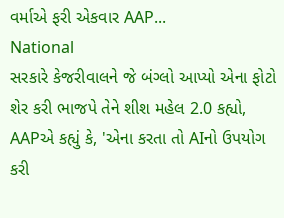વર્માએ ફરી એકવાર AAP...
National
સરકારે કેજરીવાલને જે બંગ્લો આપ્યો એના ફોટો શેર કરી ભાજપે તેને શીશ મહેલ 2.0 કહ્યો, AAPએ કહ્યું કે, 'એના કરતા તો AIનો ઉપયોગ કરી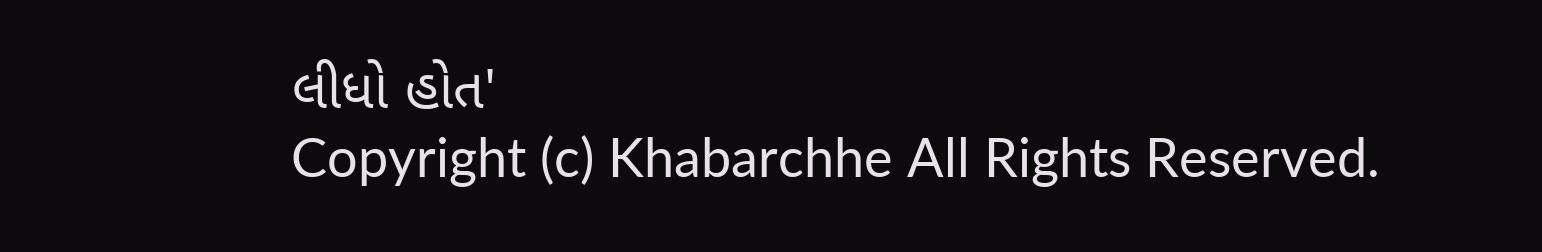લીધો હોત'
Copyright (c) Khabarchhe All Rights Reserved.